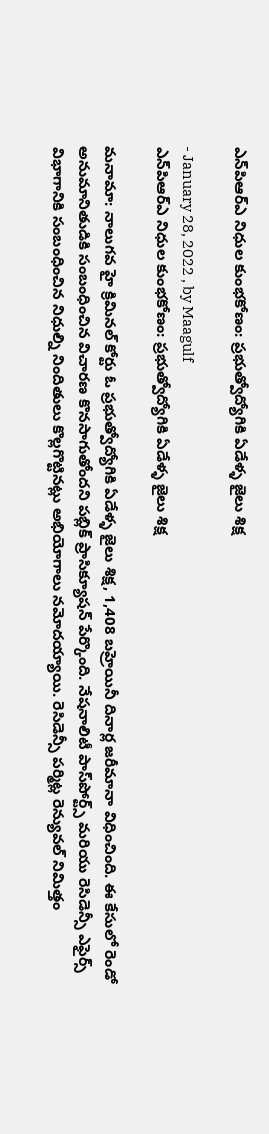ఎన్‌పిఆర్ఎ నిధుల కుంభకోణం: ప్రభుత్వోద్యోగికి ఏడేళ్ళ జైలు శిక్ష

- January 28, 2022 , by Maagulf
ఎన్‌పిఆర్ఎ నిధుల కుంభకోణం: ప్రభుత్వోద్యోగికి ఏడేళ్ళ జైలు శిక్ష

మనామా: నాలుగవ హై క్రిమినల్ కోర్టు ఓ ప్రభుత్వోద్యోగికి ఏడేళ్ళ జైలు శిక్ష, 1,408 బహ్రెయినీ దినార్ల జరీమానా విధించింది. ఈ కేసులో రెండో అనుమానితుడికి సంబంధించిన విచారణ కొనసాగుతోందని పబ్లిక్ ప్రాసిక్యూషన్ పేర్కొంది. నేషనాలిటీ పాస్‌పోర్ట్స్ మరియు రెసిడెన్సీ ఎఫైర్స్‌ విభాగానికి సంబంధించిన నిధుల్ని నిందితులు కొల్లగొట్టినట్లు అభియోగాలు నమోదయ్యాయి. రెసిడెన్సీ పర్మిట్ల రెన్యువల్ నిమిత్తం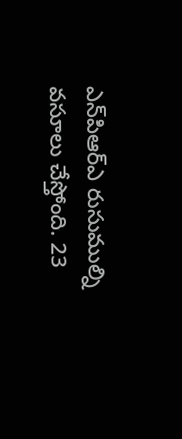ఎన్‌పిఆర్ఎ రుసుముల్ని వసూలు చేస్తోంది. 23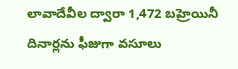లావాదేవీల ద్వారా 1,472 బహ్రెయినీ దినార్లను ఫీజుగా వసూలు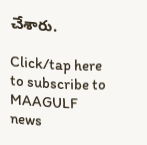చేశారు.

Click/tap here to subscribe to MAAGULF news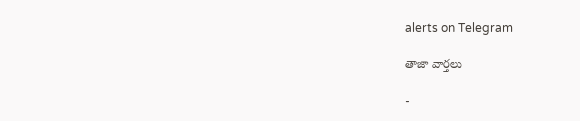alerts on Telegram

తాజా వార్తలు

-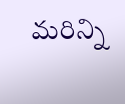మరిన్ని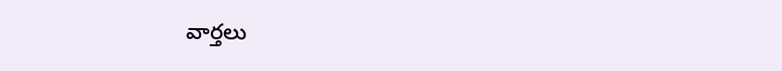వార్తలు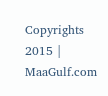Copyrights 2015 | MaaGulf.com